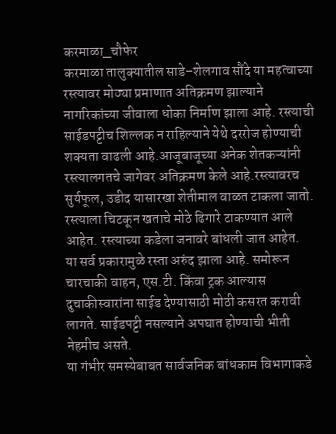करमाळा_चौफेर
करमाळा तालुक्यातील साडे–शेलगाव सौंदे या महत्वाच्या रस्त्यावर मोठ्या प्रमाणात अतिक्रमण झाल्याने नागरिकांच्या जीवाला धोका निर्माण झाला आहे. रस्त्याची साईडपट्टीच शिल्लक न राहिल्याने येथे दररोज होण्याची शक्यता वाढली आहे.आजूबाजूच्या अनेक शेतकऱ्यांनी रस्त्यालगतचे जागेवर अतिक्रमण केले आहे.रस्त्यावरच सुर्यफूल, उडीद यासारखा शेतीमाल वाळत टाकला जातो. रस्त्याला चिटकून खताचे मोठे ढिगारे टाकण्यात आले आहेत. रस्त्याच्या कडेला जनावरे बांधली जात आहेत.
या सर्व प्रकारामुळे रस्ता अरुंद झाला आहे. समोरून चारचाकी वाहन, एस.टी. किंवा ट्रक आल्यास दुचाकीस्वारांना साईड देण्यासाठी मोठी कसरत करावी लागते. साईडपट्टी नसल्याने अपघात होण्याची भीती नेहमीच असते.
या गंभीर समस्येबाबत सार्वजनिक बांधकाम विभागाकडे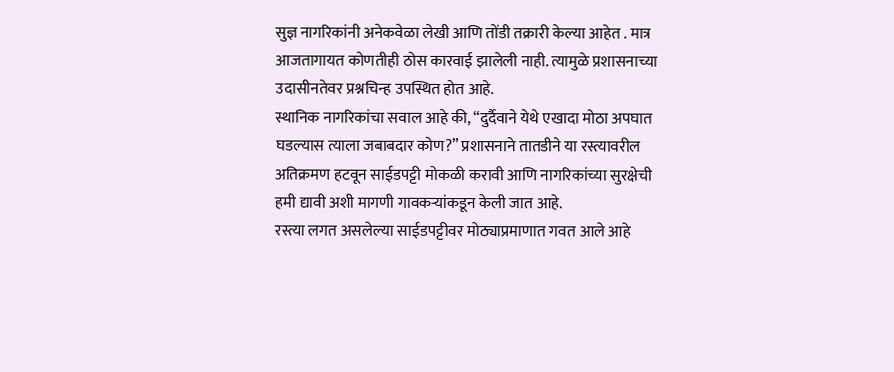सुज्ञ नागरिकांनी अनेकवेळा लेखी आणि तोंडी तक्रारी केल्या आहेत . मात्र आजतागायत कोणतीही ठोस कारवाई झालेली नाही. त्यामुळे प्रशासनाच्या उदासीनतेवर प्रश्नचिन्ह उपस्थित होत आहे.
स्थानिक नागरिकांचा सवाल आहे की, “दुर्दैवाने येथे एखादा मोठा अपघात घडल्यास त्याला जबाबदार कोण?” प्रशासनाने तातडीने या रस्त्यावरील अतिक्रमण हटवून साईडपट्टी मोकळी करावी आणि नागरिकांच्या सुरक्षेची हमी द्यावी अशी मागणी गावकऱ्यांकडून केली जात आहे.
रस्त्या लगत असलेल्या साईडपट्टीवर मोठ्याप्रमाणात गवत आले आहे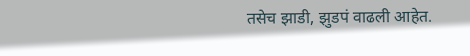तसेच झाडी, झुडपं वाढली आहेत.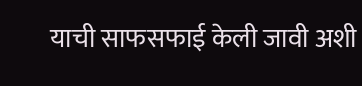याची साफसफाई केली जावी अशी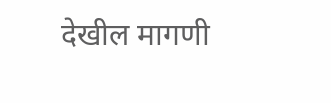देखील मागणी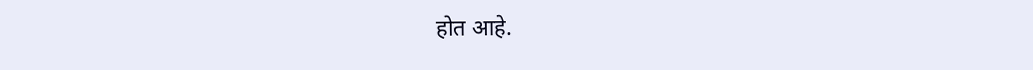होत आहे.